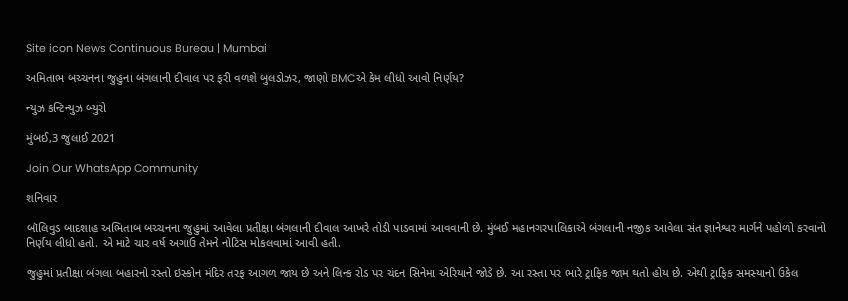Site icon News Continuous Bureau | Mumbai

અમિતાભ બચ્ચનના જુહુના બંગલાની દીવાલ પર ફરી વળશે બુલડોઝર, જાણો BMCએ કેમ લીધો આવો નિર્ણય?

ન્યુઝ કન્ટિન્યુઝ બ્યુરો

મુંબઈ,3 જુલાઈ 2021

Join Our WhatsApp Community

શનિવાર

બૉલિવુડ બાદશાહ અભિતાબ બચ્ચનના જુહુમાં આવેલા પ્રતીક્ષા બંગલાની દીવાલ આખરે તોડી પાડવામાં આવવાની છે. મુંબઈ મહાનગરપાલિકાએ બંગલાની નજીક આવેલા સંત જ્ઞાનેશ્વર માર્ગને પહોળો કરવાનો નિર્ણય લીધો હતો. એ માટે ચાર વર્ષ અગાઉ તેમને નોટિસ મોકલવામાં આવી હતી.

જુહુમાં પ્રતીક્ષા બંગલા બહારનો રસ્તો ઇસ્કોન મંદિર તરફ આગળ જાય છે અને લિન્ક રોડ પર ચંદન સિનેમા એરિયાને જોડે છે. આ રસ્તા પર ભારે ટ્રાફિક જામ થતો હોય છે. એથી ટ્રાફિક સમસ્યાનો ઉકેલ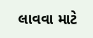લાવવા માટે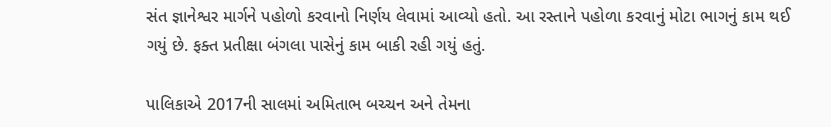સંત જ્ઞાનેશ્વર માર્ગને પહોળો કરવાનો નિર્ણય લેવામાં આવ્યો હતો. આ રસ્તાને પહોળા કરવાનું મોટા ભાગનું કામ થઈ ગયું છે. ફક્ત પ્રતીક્ષા બંગલા પાસેનું કામ બાકી રહી ગયું હતું.

પાલિકાએ 2017ની સાલમાં અમિતાભ બચ્ચન અને તેમના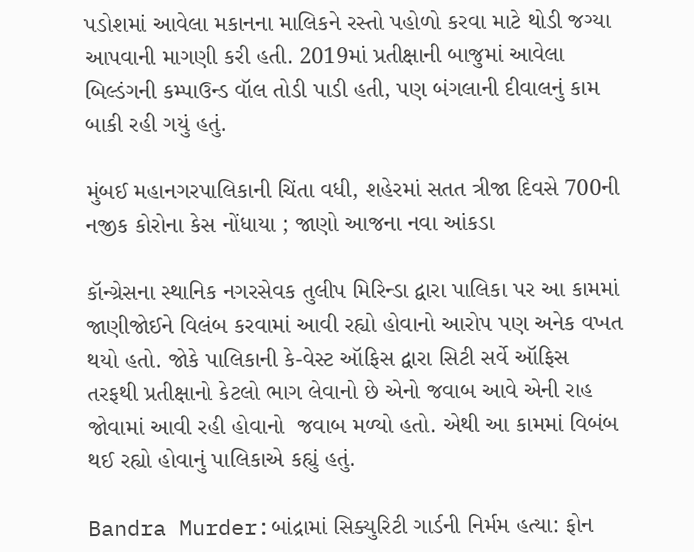પડોશમાં આવેલા મકાનના માલિકને રસ્તો પહોળો કરવા માટે થોડી જગ્યા આપવાની માગણી કરી હતી. 2019માં પ્રતીક્ષાની બાજુમાં આવેલા બિલ્ડંગની કમ્પાઉન્ડ વૉલ તોડી પાડી હતી, પણ બંગલાની દીવાલનું કામ બાકી રહી ગયું હતું.

મુંબઈ મહાનગરપાલિકાની ચિંતા વધી, શહેરમાં સતત ત્રીજા દિવસે 700ની નજીક કોરોના કેસ નોંધાયા ; જાણો આજના નવા આંકડા

કૉન્ગ્રેસના સ્થાનિક નગરસેવક તુલીપ મિરિન્ડા દ્વારા પાલિકા પર આ કામમાં જાણીજોઈને વિલંબ કરવામાં આવી રહ્યો હોવાનો આરોપ પણ અનેક વખત થયો હતો. જોકે પાલિકાની કે-વેસ્ટ ઑફિસ દ્વારા સિટી સર્વે ઑફિસ તરફથી પ્રતીક્ષાનો કેટલો ભાગ લેવાનો છે એનો જવાબ આવે એની રાહ જોવામાં આવી રહી હોવાનો  જવાબ મળ્યો હતો. એથી આ કામમાં વિબંબ થઈ રહ્યો હોવાનું પાલિકાએ કહ્યું હતું.

Bandra Murder:બાંદ્રામાં સિક્યુરિટી ગાર્ડની નિર્મમ હત્યા: ફોન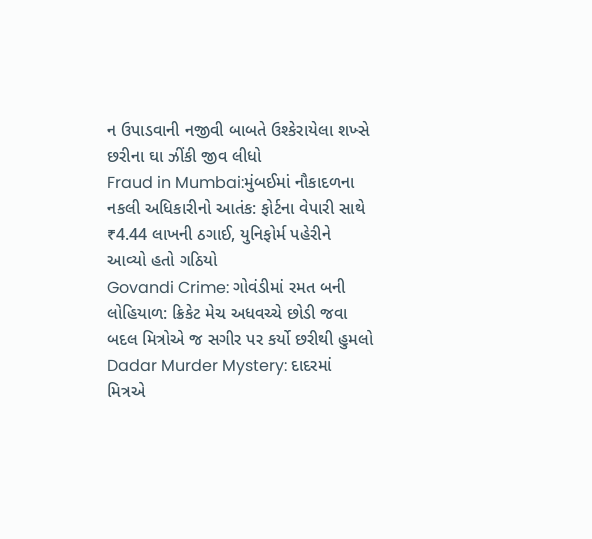ન ઉપાડવાની નજીવી બાબતે ઉશ્કેરાયેલા શખ્સે છરીના ઘા ઝીંકી જીવ લીધો
Fraud in Mumbai:મુંબઈમાં નૌકાદળના નકલી અધિકારીનો આતંક: ફોર્ટના વેપારી સાથે ₹4.44 લાખની ઠગાઈ, યુનિફોર્મ પહેરીને આવ્યો હતો ગઠિયો
Govandi Crime: ગોવંડીમાં રમત બની લોહિયાળ: ક્રિકેટ મેચ અધવચ્ચે છોડી જવા બદલ મિત્રોએ જ સગીર પર કર્યો છરીથી હુમલો
Dadar Murder Mystery: દાદરમાં મિત્રએ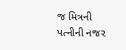જ મિત્રની પત્નીની નજર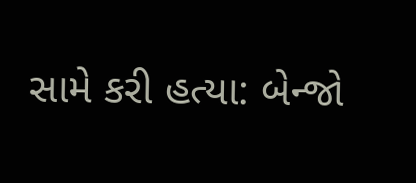સામે કરી હત્યા: બેન્જો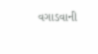વગાડવાની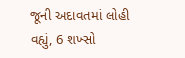જૂની અદાવતમાં લોહી વહ્યું, 6 શખ્સો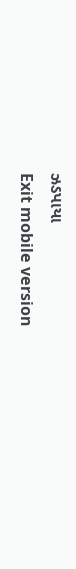ઝડપાયા
Exit mobile version